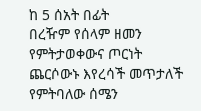ከ 5 ሰአት በፊት
በረዥም የሰላም ዘመን የምትታወቀውና ጦርነት ጨርሶውኑ እየረሳች መጥታለች የምትባለው ሰሜን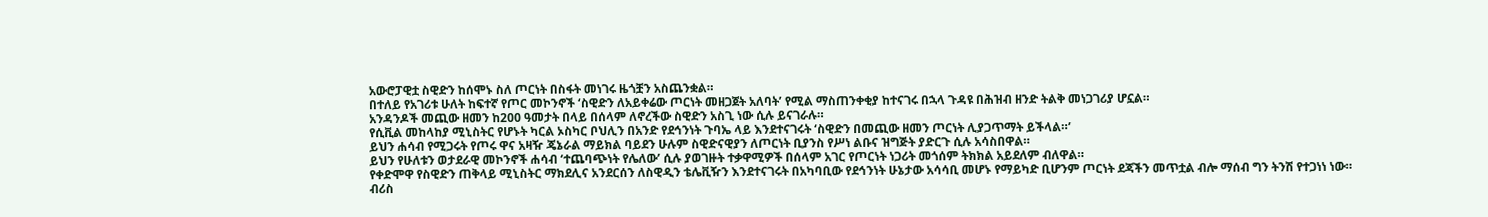አውሮፓዊቷ ስዊድን ከሰሞኑ ስለ ጦርነት በስፋት መነገሩ ዜጎቿን አስጨንቋል።
በተለይ የአገሪቱ ሁለት ከፍተኛ የጦር መኮንኖች ‘ስዊድን ለአይቀሬው ጦርነት መዘጋጀት አለባት’ የሚል ማስጠንቀቂያ ከተናገሩ በኋላ ጉዳዩ በሕዝብ ዘንድ ትልቅ መነጋገሪያ ሆኗል።
አንዳንዶች መጪው ዘመን ከ200 ዓመታት በላይ በሰላም ለኖረችው ስዊድን አስጊ ነው ሲሉ ይናገራሉ።
የሲቪል መከላከያ ሚኒስትር የሆኑት ካርል ኦስካር ቦህሊን በአንድ የደኅንነት ጉባኤ ላይ እንደተናገሩት ‘ስዊድን በመጪው ዘመን ጦርነት ሊያጋጥማት ይችላል።’
ይህን ሐሳብ የሚጋሩት የጦሩ ዋና አዛዥ ጄኔራል ማይክል ባይደን ሁሉም ስዊድናዊያን ለጦርነት ቢያንስ የሥነ ልቡና ዝግጅት ያድርጉ ሲሉ አሳስበዋል።
ይህን የሁለቱን ወታደራዊ መኮንኖች ሐሳብ ‘ተጨባጭነት የሌለው’ ሲሉ ያወገዙት ተቃዋሚዎች በሰላም አገር የጦርነት ነጋሪት መጎሰም ትክክል አይደለም ብለዋል።
የቀድሞዋ የስዊድን ጠቅላይ ሚኒስትር ማክደሊና አንደርሰን ለስዊዲን ቴሌቪዥን እንደተናገሩት በአካባቢው የደኅንነት ሁኔታው አሳሳቢ መሆኑ የማይካድ ቢሆንም ጦርነት ደጃችን መጥቷል ብሎ ማሰብ ግን ትንሽ የተጋነነ ነው።
ብሪስ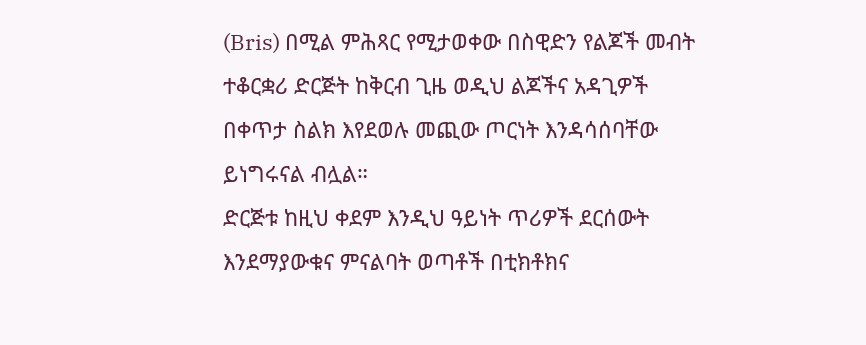(Bris) በሚል ምሕጻር የሚታወቀው በስዊድን የልጆች መብት ተቆርቋሪ ድርጅት ከቅርብ ጊዜ ወዲህ ልጆችና አዳጊዎች በቀጥታ ስልክ እየደወሉ መጪው ጦርነት እንዳሳሰባቸው ይነግሩናል ብሏል።
ድርጅቱ ከዚህ ቀደም እንዲህ ዓይነት ጥሪዎች ደርሰውት እንደማያውቁና ምናልባት ወጣቶች በቲክቶክና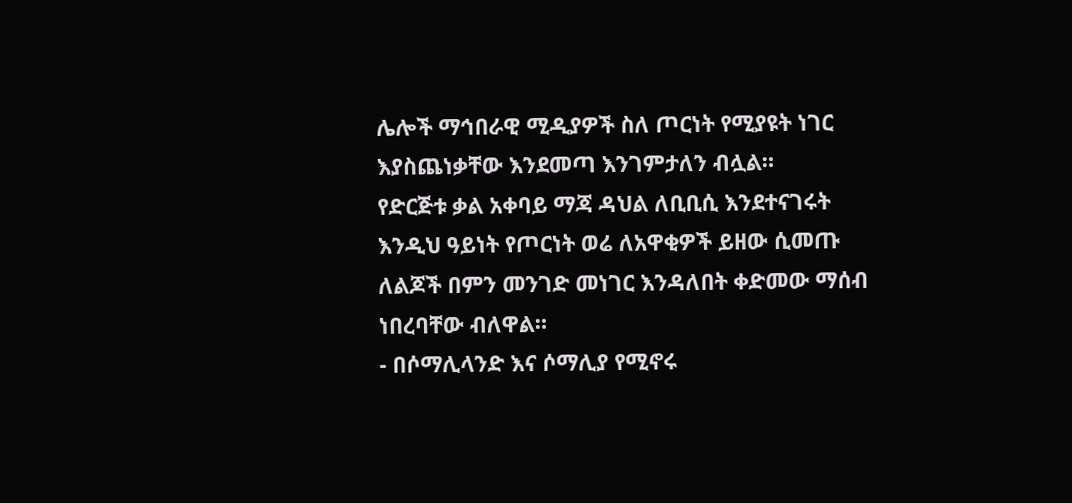ሌሎች ማኅበራዊ ሚዲያዎች ስለ ጦርነት የሚያዩት ነገር እያስጨነቃቸው እንደመጣ እንገምታለን ብሏል።
የድርጅቱ ቃል አቀባይ ማጃ ዳህል ለቢቢሲ እንደተናገሩት እንዲህ ዓይነት የጦርነት ወሬ ለአዋቂዎች ይዘው ሲመጡ ለልጆች በምን መንገድ መነገር እንዳለበት ቀድመው ማሰብ ነበረባቸው ብለዋል።
- በሶማሊላንድ እና ሶማሊያ የሚኖሩ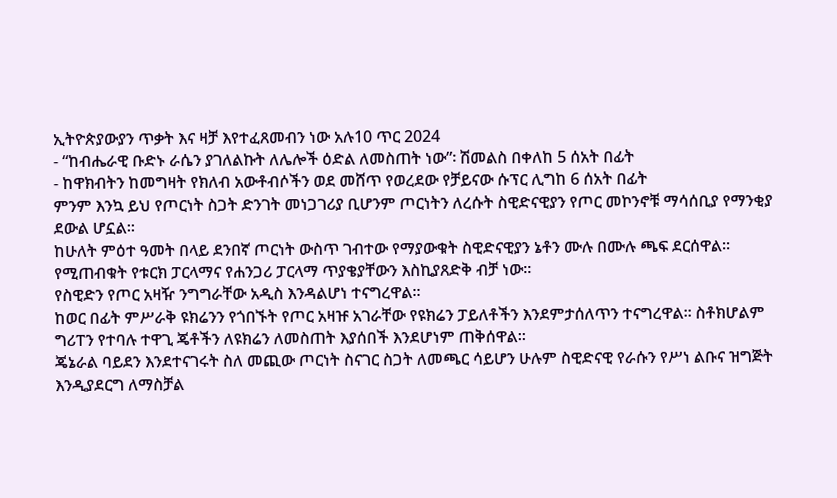ኢትዮጵያውያን ጥቃት እና ዛቻ እየተፈጸመብን ነው አሉ10 ጥር 2024
- “ከብሔራዊ ቡድኑ ራሴን ያገለልኩት ለሌሎች ዕድል ለመስጠት ነው”፡ ሽመልስ በቀለከ 5 ሰአት በፊት
- ከዋክብትን ከመግዛት የክለብ አውቶብሶችን ወደ መሸጥ የወረደው የቻይናው ሱፕር ሊግከ 6 ሰአት በፊት
ምንም እንኳ ይህ የጦርነት ስጋት ድንገት መነጋገሪያ ቢሆንም ጦርነትን ለረሱት ስዊድናዊያን የጦር መኮንኖቹ ማሳሰቢያ የማንቂያ ደውል ሆኗል።
ከሁለት ምዕተ ዓመት በላይ ደንበኛ ጦርነት ውስጥ ገብተው የማያውቁት ስዊድናዊያን ኔቶን ሙሉ በሙሉ ጫፍ ደርሰዋል።
የሚጠብቁት የቱርክ ፓርላማና የሐንጋሪ ፓርላማ ጥያቄያቸውን እስኪያጸድቅ ብቻ ነው።
የስዊድን የጦር አዛዥ ንግግራቸው አዲስ እንዳልሆነ ተናግረዋል።
ከወር በፊት ምሥራቅ ዩክሬንን የጎበኙት የጦር አዛዡ አገራቸው የዩክሬን ፓይለቶችን እንደምታሰለጥን ተናግረዋል። ስቶክሆልም ግሪፐን የተባሉ ተዋጊ ጄቶችን ለዩክሬን ለመስጠት እያሰበች እንደሆነም ጠቅሰዋል።
ጄኔራል ባይደን እንደተናገሩት ስለ መጪው ጦርነት ስናገር ስጋት ለመጫር ሳይሆን ሁሉም ስዊድናዊ የራሱን የሥነ ልቡና ዝግጅት እንዲያደርግ ለማስቻል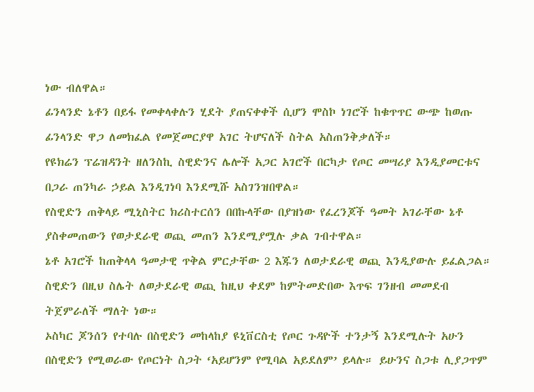ነው ብለዋል።
ፊንላንድ ኔቶን በይፋ የመቀላቀሉን ሂደት ያጠናቀቀች ሲሆን ሞስኮ ነገሮች ከቁጥጥር ውጭ ከወጡ ፊንላንድ ዋጋ ለመክፈል የመጀመርያዋ አገር ትሆናለች ስትል አስጠንቅቃለች።
የዩክሬን ፕሬዝዳንት ዘለንስኪ ስዊድንና ሌሎች አጋር አገሮች በርካታ የጦር መሣሪያ እንዲያመርቱና በጋራ ጠንካራ ኃይል እንዲገነባ እንደሚሹ አስገንዝበዋል።
የስዊድን ጠቅላይ ሚኒስትር ክሪስተርሰን በበኩላቸው በያዝነው የፈረንጆች ዓመት አገራቸው ኔቶ ያስቀመጠውን የወታደራዊ ወጪ መጠን እንደሚያሟሉ ቃል ገብተዋል።
ኔቶ አገሮች ከጠቅላላ ዓመታዊ ጥቅል ምርታቸው 2 እጁን ለወታደራዊ ወጪ እንዲያውሉ ይፈልጋል። ስዊድን በዚህ ስሌት ለወታደራዊ ወጪ ከዚህ ቀደም ከምትመድበው እጥፍ ገንዘብ መመደብ ትጀምራለች ማለት ነው።
ኦስካር ጆንሰን የተባሉ በስዊድን መከላከያ ዩኒቨርስቲ የጦር ጉዳዮች ተንታኝ እንደሚሉት አሁን በስዊድን የሚወራው የጦርነት ስጋት ‘አይሆንም የሚባል አይደለም’ ይላሉ። ይሁንና ስጋቱ ሊያጋጥም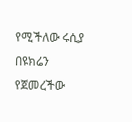የሚችለው ሩሲያ በዩክሬን የጀመረችው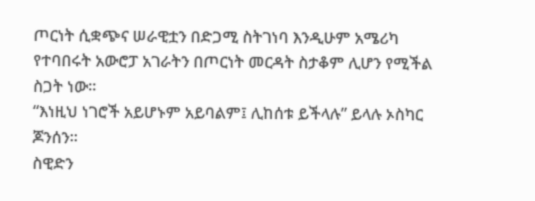ጦርነት ሲቋጭና ሠራዊቷን በድጋሚ ስትገነባ እንዲሁም አሜሪካ የተባበሩት አውሮፓ አገራትን በጦርነት መርዳት ስታቆም ሊሆን የሚችል ስጋት ነው።
“እነዚህ ነገሮች አይሆኑም አይባልም፤ ሊከሰቱ ይችላሉ” ይላሉ ኦስካር ጆንሰን።
ስዊድን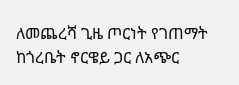ለመጨረሻ ጊዜ ጦርነት የገጠማት ከጎረቤት ኖርዌይ ጋር ለአጭር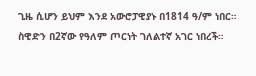ጊዜ ሲሆን ይህም እንደ አውሮፓዊያኑ በ1814 ዓ/ም ነበር።
ስዊድን በ2ኛው የዓለም ጦርነት ገለልተኛ አገር ነበረች።